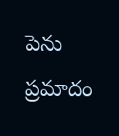పెను ప్రమాదం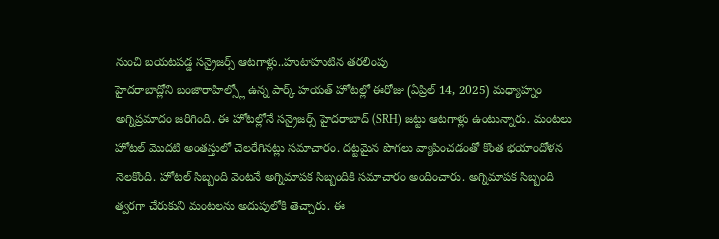నుంచి బయటపడ్డ సన్రైజర్స్ ఆటగాళ్లు..హుటాహుటిన తరలింపు
హైదరాబాద్లోని బంజారాహిల్స్లో ఉన్న పార్క్ హయత్ హోటల్లో ఈరోజు (ఏప్రిల్ 14, 2025) మధ్యాహ్నం అగ్నిప్రమాదం జరిగింది. ఈ హోటల్లోనే సన్రైజర్స్ హైదరాబాద్ (SRH) జట్టు ఆటగాళ్లు ఉంటున్నారు. మంటలు హోటల్ మొదటి అంతస్తులో చెలరేగినట్లు సమాచారం. దట్టమైన పొగలు వ్యాపించడంతో కొంత భయాందోళన నెలకొంది. హోటల్ సిబ్బంది వెంటనే అగ్నిమాపక సిబ్బందికి సమాచారం అందించారు. అగ్నిమాపక సిబ్బంది త్వరగా చేరుకుని మంటలను అదుపులోకి తెచ్చారు. ఈ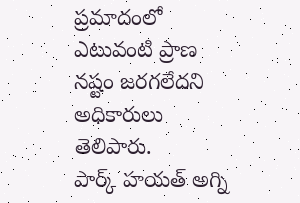ప్రమాదంలో ఎటువంటి ప్రాణ నష్టం జరగలేదని అధికారులు తెలిపారు.
పార్క్ హయత్ అగ్ని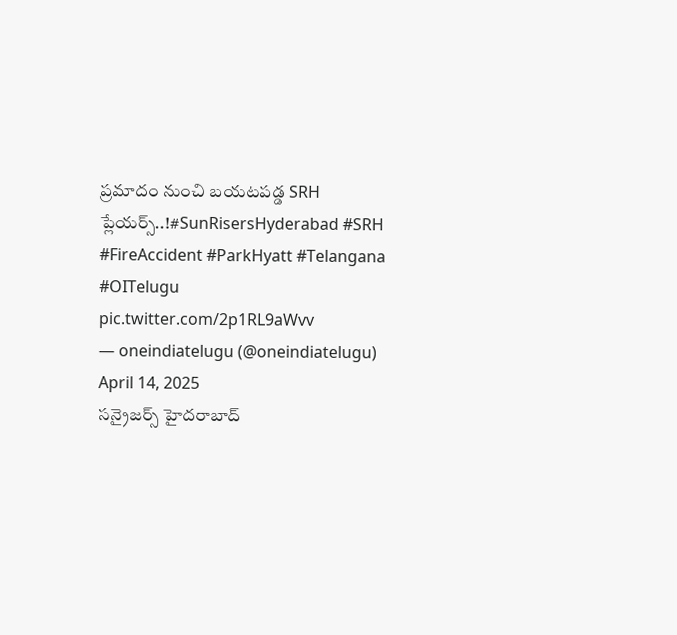ప్రమాదం నుంచి బయటపడ్డ SRH ప్లేయర్స్..!#SunRisersHyderabad #SRH #FireAccident #ParkHyatt #Telangana #OITelugu pic.twitter.com/2p1RL9aWvv
— oneindiatelugu (@oneindiatelugu) April 14, 2025
సన్రైజర్స్ హైదరాబాద్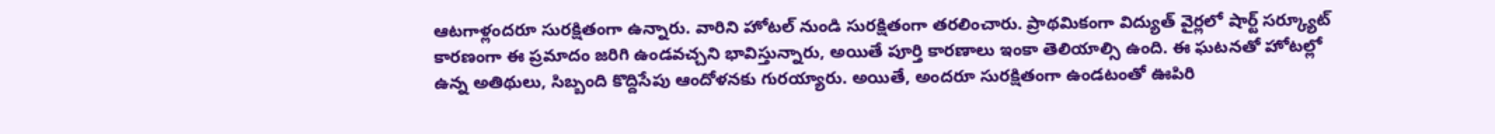ఆటగాళ్లందరూ సురక్షితంగా ఉన్నారు. వారిని హోటల్ నుండి సురక్షితంగా తరలించారు. ప్రాథమికంగా విద్యుత్ వైర్లలో షార్ట్ సర్క్యూట్ కారణంగా ఈ ప్రమాదం జరిగి ఉండవచ్చని భావిస్తున్నారు, అయితే పూర్తి కారణాలు ఇంకా తెలియాల్సి ఉంది. ఈ ఘటనతో హోటల్లో ఉన్న అతిథులు, సిబ్బంది కొద్దిసేపు ఆందోళనకు గురయ్యారు. అయితే, అందరూ సురక్షితంగా ఉండటంతో ఊపిరి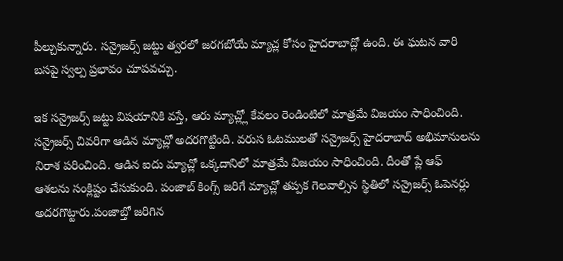పీల్చుకున్నారు. సన్రైజర్స్ జట్టు త్వరలో జరగబోయే మ్యాచ్ల కోసం హైదరాబాద్లో ఉంది. ఈ ఘటన వారి బసపై స్వల్ప ప్రభావం చూపవచ్చు.

ఇక సన్రైజర్స్ జట్టు విషయానికి వస్తే, ఆరు మ్యాచ్ల్లో కేవలం రెండింటిలో మాత్రమే విజయం సాధించింది. సన్రైజర్స్ చివరిగా ఆడిన మ్యాచ్లో అదరగొట్టింది. వరుస ఓటములతో సన్రైజర్స్ హైదరాబాద్ అభిమానులను నిరాశ పరించింది. ఆడిన ఐదు మ్యాచ్లో ఒక్కదానిలో మాత్రమే విజయం సాధించింది. దీంతో ప్లే ఆఫ్ ఆశలను సంక్లిష్టం చేసుకుంది. పంజాబ్ కింగ్స్ జరిగే మ్యాచ్లో తప్పక గెలవాల్సిన స్థితిలో సన్రైజర్స్ ఓపెనర్లు అదరగొట్టారు.పంజాబ్తో జరిగిన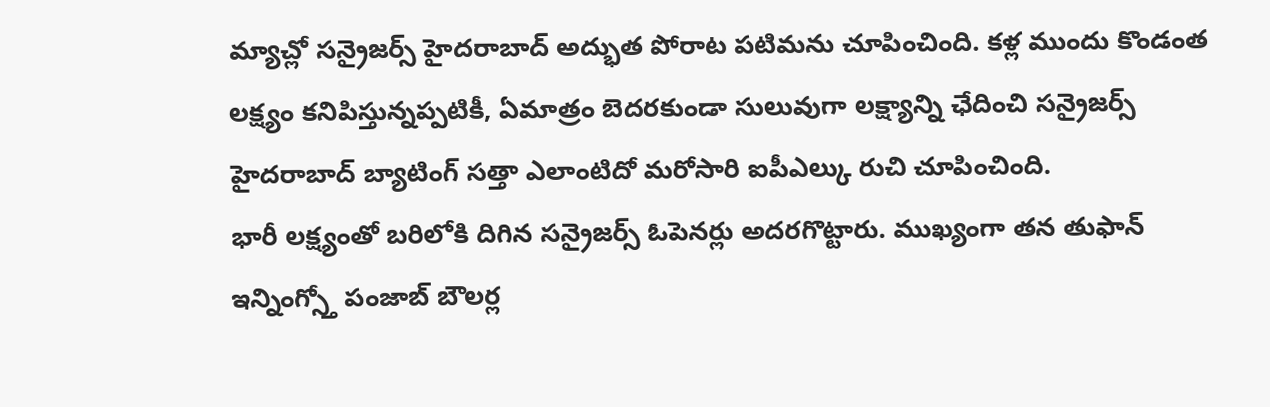మ్యాచ్లో సన్రైజర్స్ హైదరాబాద్ అద్భుత పోరాట పటిమను చూపించింది. కళ్ల ముందు కొండంత లక్ష్యం కనిపిస్తున్నప్పటికీ, ఏమాత్రం బెదరకుండా సులువుగా లక్ష్యాన్ని ఛేదించి సన్రైజర్స్ హైదరాబాద్ బ్యాటింగ్ సత్తా ఎలాంటిదో మరోసారి ఐపీఎల్కు రుచి చూపించింది.
భారీ లక్ష్యంతో బరిలోకి దిగిన సన్రైజర్స్ ఓపెనర్లు అదరగొట్టారు. ముఖ్యంగా తన తుఫాన్ ఇన్నింగ్స్తో పంజాబ్ బౌలర్ల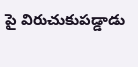పై విరుచుకుపడ్డాడు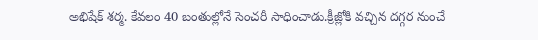అభిషేక్ శర్మ. కేవలం 40 బంతుల్లోనే సెంచరీ సాధించాడు.క్రీజ్లోకి వచ్చిన దగ్గర నుంచే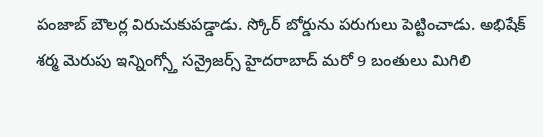పంజాబ్ బౌలర్ల విరుచుకుపడ్డాడు. స్కోర్ బోర్డును పరుగులు పెట్టించాడు. అభిషేక్ శర్మ మెరుపు ఇన్నింగ్స్తో సన్రైజర్స్ హైదరాబాద్ మరో 9 బంతులు మిగిలి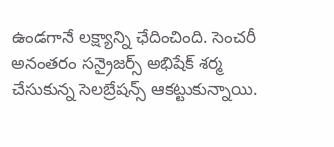ఉండగానే లక్ష్యాన్ని ఛేదించింది. సెంచరీ అనంతరం సన్రైజర్స్ అభిషేక్ శర్మ చేసుకున్న సెలబ్రేషన్స్ ఆకట్టుకున్నాయి.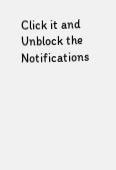Click it and Unblock the Notifications